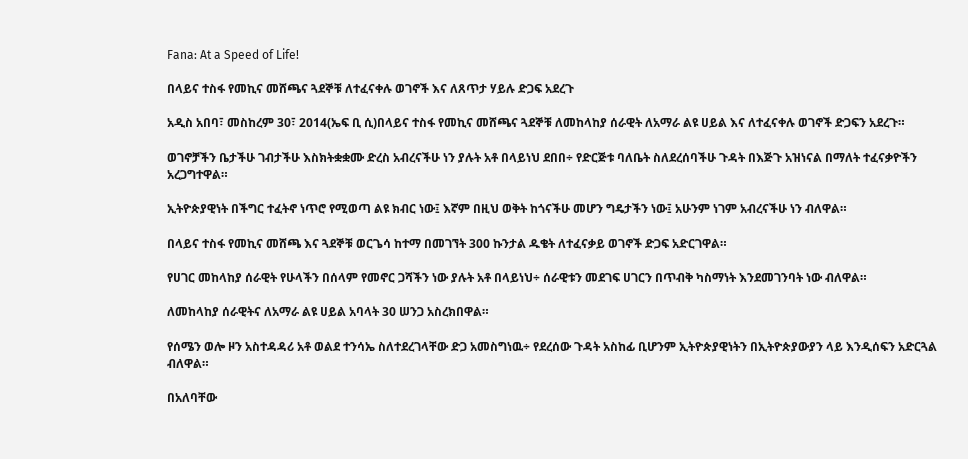Fana: At a Speed of Life!

በላይና ተስፋ የመኪና መሸጫና ጓደኞቹ ለተፈናቀሉ ወገኖች እና ለጸጥታ ሃይሉ ድጋፍ አደረጉ

አዲስ አበባ፣ መስከረም 30፣ 2014(ኤፍ ቢ ሲ)በላይና ተስፋ የመኪና መሸጫና ጓደኞቹ ለመከላከያ ሰራዊት ለአማራ ልዩ ሀይል እና ለተፈናቀሉ ወገኖች ድጋፍን አደረጉ።

ወገኖቻችን ቤታችሁ ገብታችሁ እስክትቋቋሙ ድረስ አብረናችሁ ነን ያሉት አቶ በላይነህ ደበበ÷ የድርጅቱ ባለቤት ስለደረሰባችሁ ጉዳት በእጅጉ አዝነናል በማለት ተፈናቃዮችን አረጋግተዋል።

ኢትዮጵያዊነት በችግር ተፈትኖ ነጥሮ የሚወጣ ልዩ ክብር ነው፤ እኛም በዚህ ወቅት ከጎናችሁ መሆን ግዴታችን ነው፤ አሁንም ነገም አብረናችሁ ነን ብለዋል።

በላይና ተስፋ የመኪና መሸጫ እና ጓደኞቹ ወርጌሳ ከተማ በመገኘት 300 ኩንታል ዱቄት ለተፈናቃይ ወገኖች ድጋፍ አድርገዋል።

የሀገር መከላከያ ሰራዊት የሁላችን በሰላም የመኖር ጋሻችን ነው ያሉት አቶ በላይነህ÷ ሰራዊቱን መደገፍ ሀገርን በጥብቅ ካስማነት እንደመገንባት ነው ብለዋል።

ለመከላከያ ሰራዊትና ለአማራ ልዩ ሀይል አባላት 30 ሠንጋ አስረክበዋል።

የሰሜን ወሎ ዞን አስተዳዳሪ አቶ ወልደ ተንሳኤ ስለተደረገላቸው ድጋ አመስግነዉ÷ የደረሰው ጉዳት አስከፊ ቢሆንም ኢትዮጵያዊነትን በኢትዮጵያውያን ላይ እንዲሰፍን አድርጓል ብለዋል።

በአለባቸው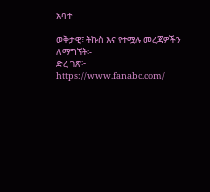አባተ

ወቅታዊ፣ ትኩስ እና የተሟሉ መረጃዎችን ለማግኘት፡-
ድረ ገጽ፦ https://www.fanabc.com/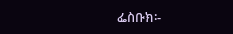ፌስቡክ፡-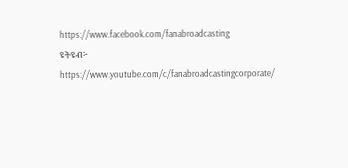https://www.facebook.com/fanabroadcasting
ዩትዩብ፦ https://www.youtube.com/c/fanabroadcastingcorporate/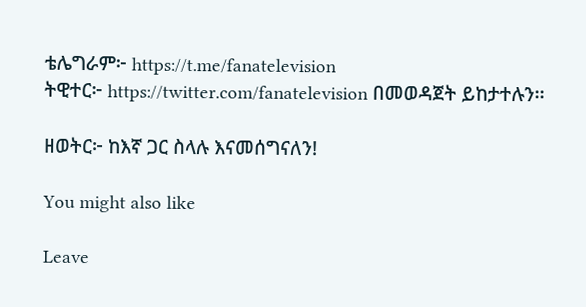ቴሌግራም፦ https://t.me/fanatelevision
ትዊተር፦ https://twitter.com/fanatelevision በመወዳጀት ይከታተሉን፡፡

ዘወትር፦ ከእኛ ጋር ስላሉ እናመሰግናለን!

You might also like

Leave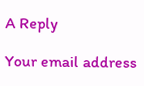A Reply

Your email address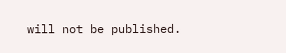will not be published.